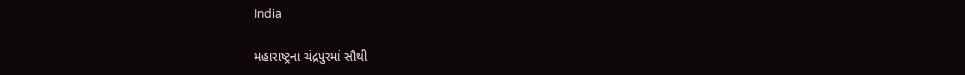India

મહારાષ્ટ્રના ચંદ્રપુરમાં સૌથી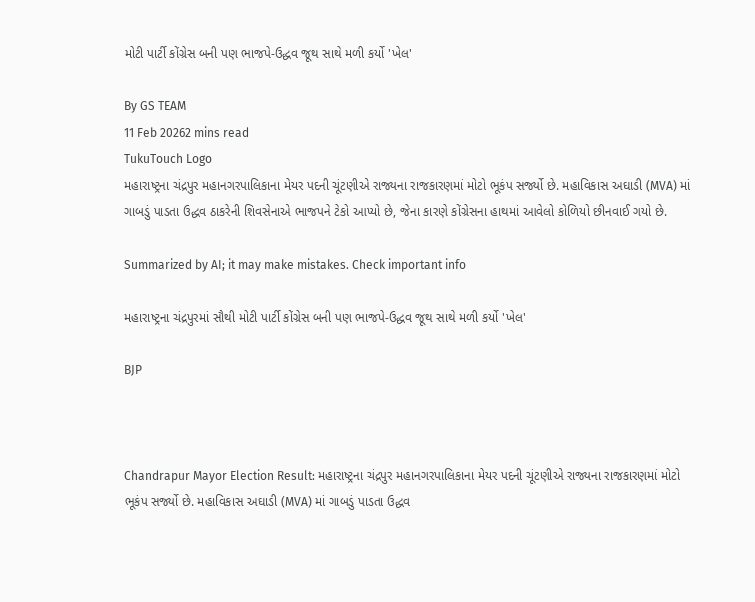મોટી પાર્ટી કોંગ્રેસ બની પણ ભાજપે-ઉદ્ધવ જૂથ સાથે મળી કર્યો 'ખેલ'

By GS TEAM
11 Feb 20262 mins read
TukuTouch Logo
મહારાષ્ટ્રના ચંદ્રપુર મહાનગરપાલિકાના મેયર પદની ચૂંટણીએ રાજ્યના રાજકારણમાં મોટો ભૂકંપ સર્જ્યો છે. મહાવિકાસ અઘાડી (MVA) માં ગાબડું પાડતા ઉદ્ધવ ઠાકરેની શિવસેનાએ ભાજપને ટેકો આપ્યો છે, જેના કારણે કોંગ્રેસના હાથમાં આવેલો કોળિયો છીનવાઈ ગયો છે.

Summarized by AI; it may make mistakes. Check important info

મહારાષ્ટ્રના ચંદ્રપુરમાં સૌથી મોટી પાર્ટી કોંગ્રેસ બની પણ ભાજપે-ઉદ્ધવ જૂથ સાથે મળી કર્યો 'ખેલ'

BJP



Chandrapur Mayor Election Result: મહારાષ્ટ્રના ચંદ્રપુર મહાનગરપાલિકાના મેયર પદની ચૂંટણીએ રાજ્યના રાજકારણમાં મોટો ભૂકંપ સર્જ્યો છે. મહાવિકાસ અઘાડી (MVA) માં ગાબડું પાડતા ઉદ્ધવ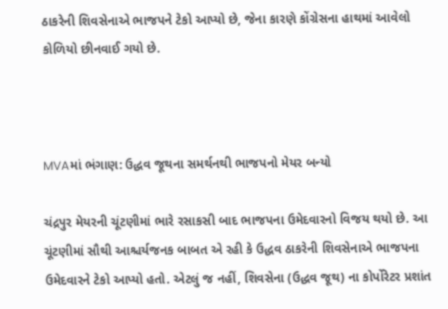ઠાકરેની શિવસેનાએ ભાજપને ટેકો આપ્યો છે, જેના કારણે કોંગ્રેસના હાથમાં આવેલો કોળિયો છીનવાઈ ગયો છે.



MVAમાં ભંગાણ: ઉદ્ધવ જૂથના સમર્થનથી ભાજપનો મેયર બન્યો

ચંદ્રપુર મેયરની ચૂંટણીમાં ભારે રસાકસી બાદ ભાજપના ઉમેદવારનો વિજય થયો છે. આ ચૂંટણીમાં સૌથી આશ્ચર્યજનક બાબત એ રહી કે ઉદ્ધવ ઠાકરેની શિવસેનાએ ભાજપના ઉમેદવારને ટેકો આપ્યો હતો. એટલું જ નહીં, શિવસેના (ઉદ્ધવ જૂથ) ના કોર્પોરેટર પ્રશાંત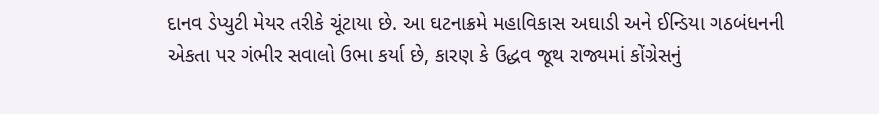દાનવ ડેપ્યુટી મેયર તરીકે ચૂંટાયા છે. આ ઘટનાક્રમે મહાવિકાસ અઘાડી અને ઈન્ડિયા ગઠબંધનની એકતા પર ગંભીર સવાલો ઉભા કર્યા છે, કારણ કે ઉદ્ધવ જૂથ રાજ્યમાં કોંગ્રેસનું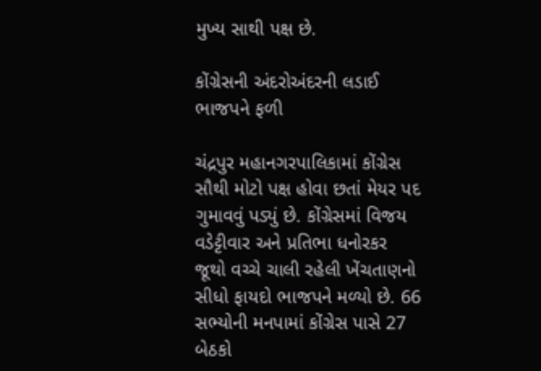મુખ્ય સાથી પક્ષ છે.

કોંગ્રેસની અંદરોઅંદરની લડાઈ ભાજપને ફળી

ચંદ્રપુર મહાનગરપાલિકામાં કોંગ્રેસ સૌથી મોટો પક્ષ હોવા છતાં મેયર પદ ગુમાવવું પડ્યું છે. કોંગ્રેસમાં વિજય વડેટ્ટીવાર અને પ્રતિભા ધનોરકર જૂથો વચ્ચે ચાલી રહેલી ખેંચતાણનો સીધો ફાયદો ભાજપને મળ્યો છે. 66 સભ્યોની મનપામાં કોંગ્રેસ પાસે 27 બેઠકો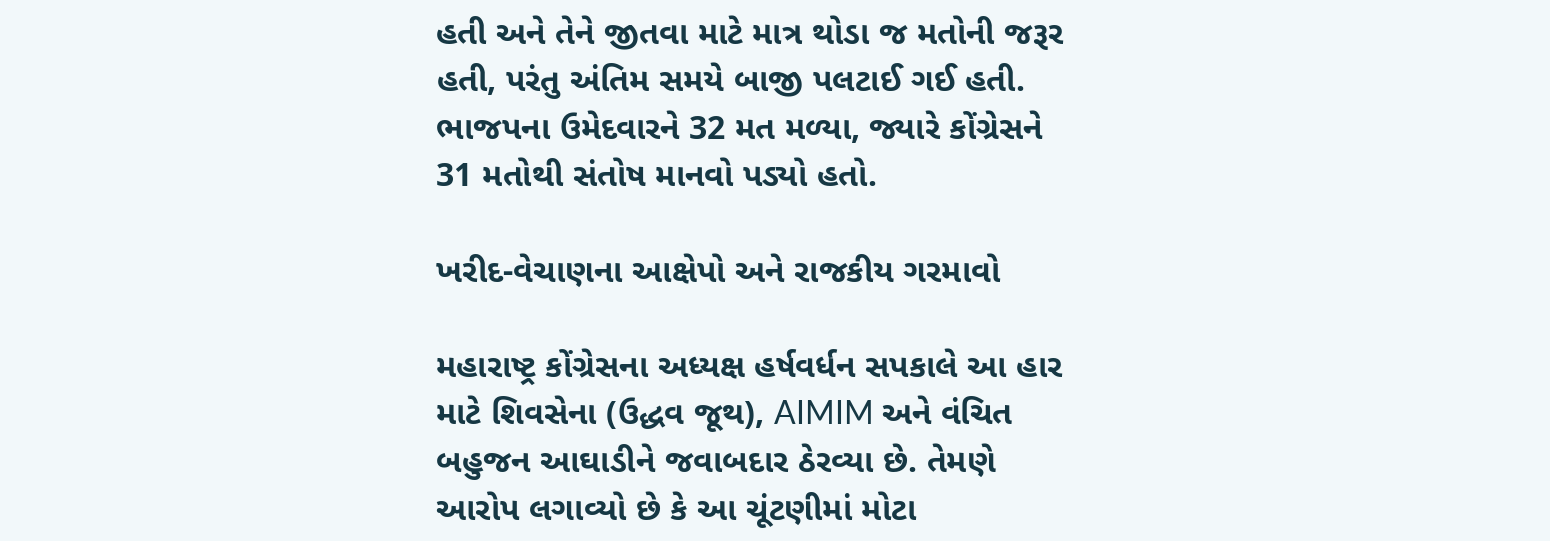હતી અને તેને જીતવા માટે માત્ર થોડા જ મતોની જરૂર હતી, પરંતુ અંતિમ સમયે બાજી પલટાઈ ગઈ હતી. ભાજપના ઉમેદવારને 32 મત મળ્યા, જ્યારે કોંગ્રેસને 31 મતોથી સંતોષ માનવો પડ્યો હતો.

ખરીદ-વેચાણના આક્ષેપો અને રાજકીય ગરમાવો

મહારાષ્ટ્ર કોંગ્રેસના અધ્યક્ષ હર્ષવર્ધન સપકાલે આ હાર માટે શિવસેના (ઉદ્ધવ જૂથ), AIMIM અને વંચિત બહુજન આઘાડીને જવાબદાર ઠેરવ્યા છે. તેમણે આરોપ લગાવ્યો છે કે આ ચૂંટણીમાં મોટા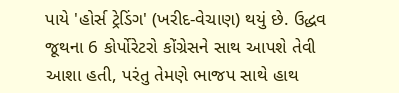પાયે 'હોર્સ ટ્રેડિંગ' (ખરીદ-વેચાણ) થયું છે. ઉદ્ધવ જૂથના 6 કોર્પોરેટરો કોંગ્રેસને સાથ આપશે તેવી આશા હતી, પરંતુ તેમણે ભાજપ સાથે હાથ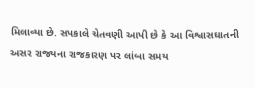મિલાવ્યા છે. સપકાલે ચેતવણી આપી છે કે આ વિશ્વાસઘાતની અસર રાજ્યના રાજકારણ પર લાંબા સમય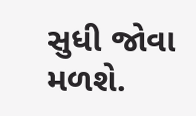સુધી જોવા મળશે.